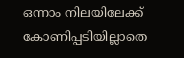ഒന്നാം നിലയിലേക്ക് കോണിപ്പടിയില്ലാതെ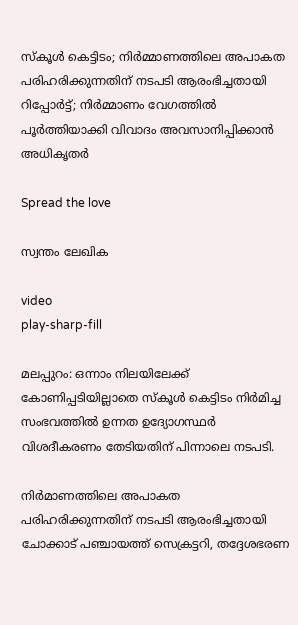സ്‌കൂള്‍ കെട്ടിടം; നിര്‍മ്മാണത്തിലെ അപാകത പരിഹരിക്കുന്നതിന് നടപടി ആരംഭിച്ചതായി റിപ്പോര്‍ട്ട്; നിര്‍മ്മാണം വേഗത്തിൽ പൂര്‍ത്തിയാക്കി വിവാദം അവസാനിപ്പിക്കാൻ അധികൃതർ

Spread the love

സ്വന്തം ലേഖിക

video
play-sharp-fill

മലപ്പുറം: ഒന്നാം നിലയിലേക്ക് കോണിപ്പടിയില്ലാതെ സ്‌കൂള്‍ കെട്ടിടം നിര്‍മിച്ച സംഭവത്തില്‍ ഉന്നത ഉദ്യോഗസ്ഥര്‍ വിശദീകരണം തേടിയതിന് പിന്നാലെ നടപടി.

നിര്‍മാണത്തിലെ അപാകത പരിഹരിക്കുന്നതിന് നടപടി ആരംഭിച്ചതായി ചോക്കാട് പഞ്ചായത്ത് സെക്രട്ടറി, തദ്ദേശഭരണ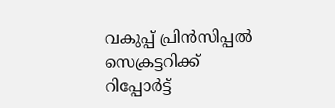വകുപ്പ് പ്രിന്‍സിപ്പല്‍ സെക്രട്ടറിക്ക് റിപ്പോര്‍ട്ട്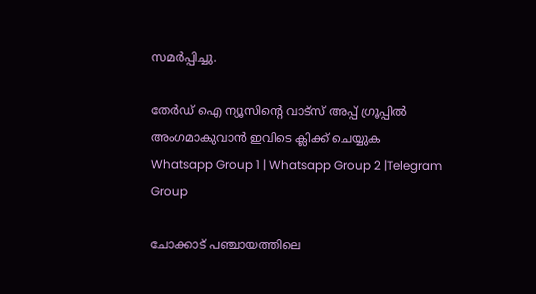സമര്‍പ്പിച്ചു.

തേർഡ് ഐ ന്യൂസിന്റെ വാട്സ് അപ്പ് ഗ്രൂപ്പിൽ അംഗമാകുവാൻ ഇവിടെ ക്ലിക്ക് ചെയ്യുക
Whatsapp Group 1 | Whatsapp Group 2 |Telegram Group

ചോക്കാട് പഞ്ചായത്തിലെ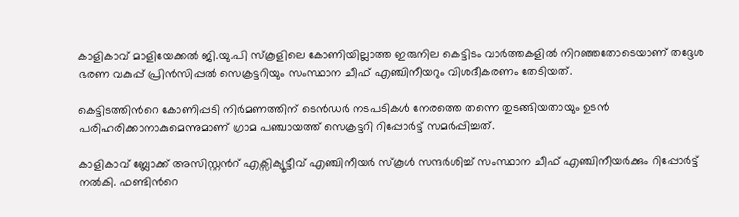കാളികാവ് മാളിയേക്കല്‍ ജി.യു.പി സ്കൂളിലെ കോണിയില്ലാത്ത ഇരുനില കെട്ടിടം വാര്‍ത്തകളില്‍ നിറഞ്ഞതോടെയാണ് തദ്ദേശ ഭരണ വകുപ്പ് പ്രിന്‍സിപ്പല്‍ സെക്രട്ടറിയും സംസ്ഥാന ചീഫ് എഞ്ചിനീയറും വിശദീകരണം തേടിയത്.

കെട്ടിടത്തിന്‍റെ കോണിപ്പടി നിര്‍മണത്തിന് ടെന്‍ഡര്‍ നടപടികള്‍ നേരത്തെ തന്നെ തുടങ്ങിയതായും ഉടന്‍ പരിഹരിക്കാനാകുമെന്നുമാണ് ഗ്രാമ പഞ്ചായത്ത് സെക്രട്ടറി റിപ്പോര്‍ട്ട് സമര്‍പ്പിച്ചത്.

കാളികാവ് ബ്ലോക്ക് അസിസ്റ്റന്‍റ് എക്സിക്യൂട്ടീവ് എഞ്ചിനീയര്‍ സ്‌കൂള്‍ സന്ദര്‍ശിച്ച്‌ സംസ്ഥാന ചീഫ് എഞ്ചിനീയര്‍ക്കും റിപ്പോര്‍ട്ട് നല്‍കി. ഫണ്ടിന്‍റെ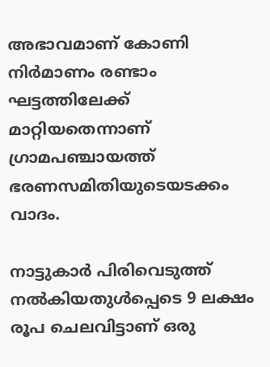അഭാവമാണ് കോണി നിര്‍മാണം രണ്ടാം ഘട്ടത്തിലേക്ക് മാറ്റിയതെന്നാണ് ഗ്രാമപഞ്ചായത്ത് ഭരണസമിതിയുടെയടക്കം വാദം.

നാട്ടുകാര്‍ പിരിവെടുത്ത് നല്‍കിയതുള്‍പ്പെടെ 9 ലക്ഷം രൂപ ചെലവിട്ടാണ് ഒരു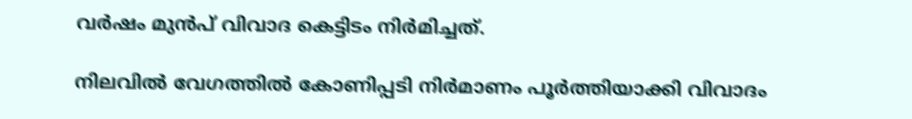വര്‍ഷം മുൻപ് വിവാദ കെട്ടിടം നിര്‍മിച്ചത്.

നിലവിൽ വേഗത്തില്‍ കോണിപ്പടി നിര്‍മാണം പൂര്‍ത്തിയാക്കി വിവാദം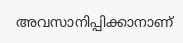അവസാനിപ്പിക്കാനാണ്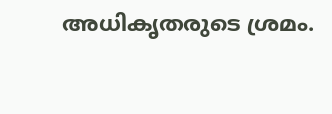അധികൃതരുടെ ശ്രമം.